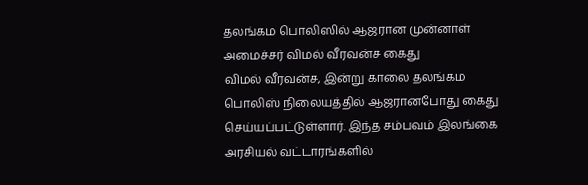தலங்கம பொலிஸில் ஆஜரான முன்னாள் அமைச்சர் விமல் வீரவன்ச கைது
விமல் வீரவன்ச, இன்று காலை தலங்கம பொலிஸ் நிலையத்தில் ஆஜரானபோது கைது செய்யப்பட்டுள்ளார். இந்த சம்பவம் இலங்கை அரசியல் வட்டாரங்களில்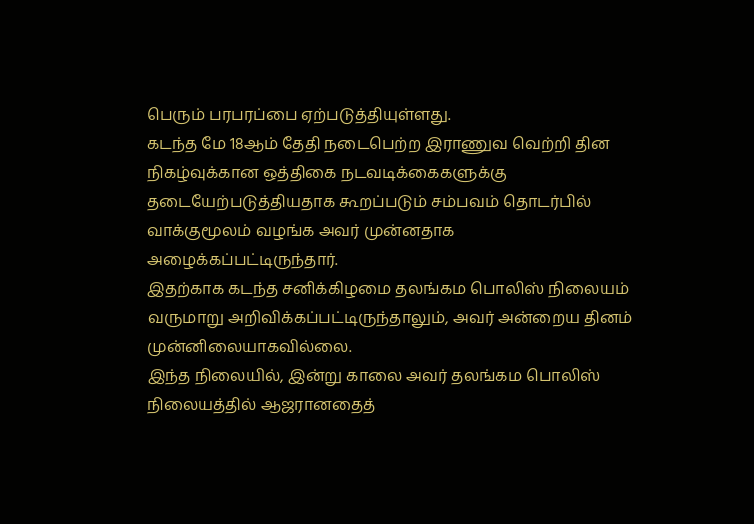பெரும் பரபரப்பை ஏற்படுத்தியுள்ளது.
கடந்த மே 18ஆம் தேதி நடைபெற்ற இராணுவ வெற்றி தின நிகழ்வுக்கான ஒத்திகை நடவடிக்கைகளுக்கு தடையேற்படுத்தியதாக கூறப்படும் சம்பவம் தொடர்பில் வாக்குமூலம் வழங்க அவர் முன்னதாக அழைக்கப்பட்டிருந்தார்.
இதற்காக கடந்த சனிக்கிழமை தலங்கம பொலிஸ் நிலையம் வருமாறு அறிவிக்கப்பட்டிருந்தாலும், அவர் அன்றைய தினம் முன்னிலையாகவில்லை.
இந்த நிலையில், இன்று காலை அவர் தலங்கம பொலிஸ் நிலையத்தில் ஆஜரானதைத்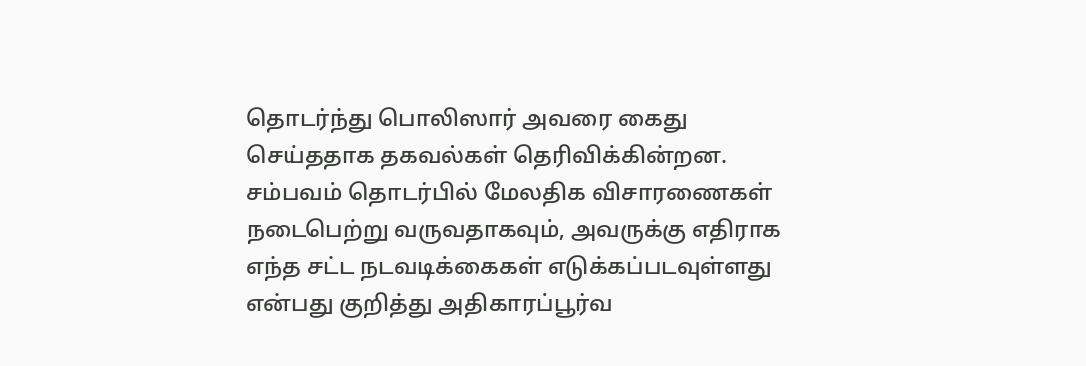தொடர்ந்து பொலிஸார் அவரை கைது செய்ததாக தகவல்கள் தெரிவிக்கின்றன.
சம்பவம் தொடர்பில் மேலதிக விசாரணைகள் நடைபெற்று வருவதாகவும், அவருக்கு எதிராக எந்த சட்ட நடவடிக்கைகள் எடுக்கப்படவுள்ளது என்பது குறித்து அதிகாரப்பூர்வ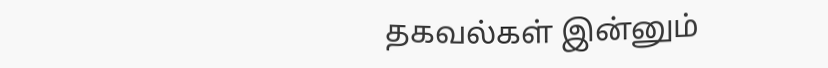தகவல்கள் இன்னும்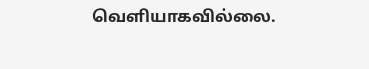வெளியாகவில்லை.